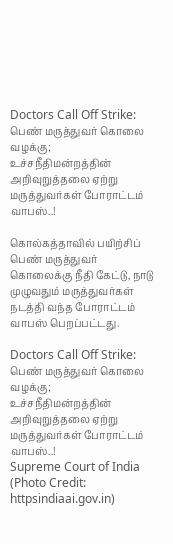Doctors Call Off Strike: பெண் மருத்துவர் கொலை வழக்கு; உச்சநீதிமன்றத்தின் அறிவுறுத்தலை ஏற்று மருத்துவர்கள் போராட்டம் வாபஸ்..!

கொல்கத்தாவில் பயிற்சிப் பெண் மருத்துவர் கொலைக்கு நீதி கேட்டு, நாடு முழுவதும் மருத்துவர்கள் நடத்தி வந்த போராட்டம் வாபஸ் பெறப்பட்டது.

Doctors Call Off Strike: பெண் மருத்துவர் கொலை வழக்கு; உச்சநீதிமன்றத்தின் அறிவுறுத்தலை ஏற்று மருத்துவர்கள் போராட்டம் வாபஸ்..!
Supreme Court of India (Photo Credit: httpsindiaai.gov.in)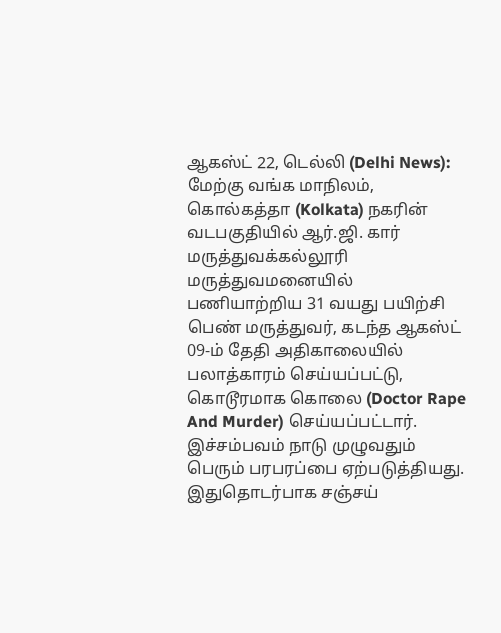ஆகஸ்ட் 22, டெல்லி (Delhi News): மேற்கு வங்க மாநிலம், கொல்கத்தா (Kolkata) நகரின் வடபகுதியில் ஆர்.ஜி. கார் மருத்துவக்கல்லூரி மருத்துவமனையில் பணியாற்றிய 31 வயது பயிற்சி பெண் மருத்துவர், கடந்த ஆகஸ்ட் 09-ம் தேதி அதிகாலையில் பலாத்காரம் செய்யப்பட்டு, கொடூரமாக கொலை (Doctor Rape And Murder) செய்யப்பட்டார். இச்சம்பவம் நாடு முழுவதும் பெரும் பரபரப்பை ஏற்படுத்தியது. இதுதொடர்பாக சஞ்சய்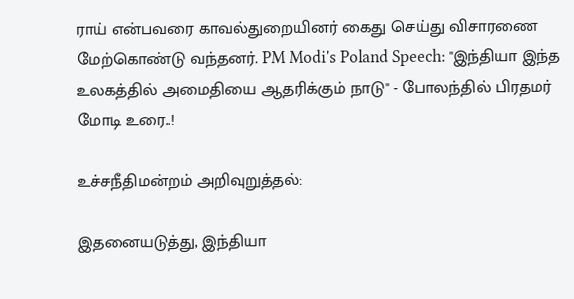ராய் என்பவரை காவல்துறையினர் கைது செய்து விசாரணை மேற்கொண்டு வந்தனர். PM Modi's Poland Speech: "இந்தியா இந்த உலகத்தில் அமைதியை ஆதரிக்கும் நாடு" - போலந்தில் பிரதமர் மோடி உரை..!

உச்சநீதிமன்றம் அறிவுறுத்தல்:

இதனையடுத்து, இந்தியா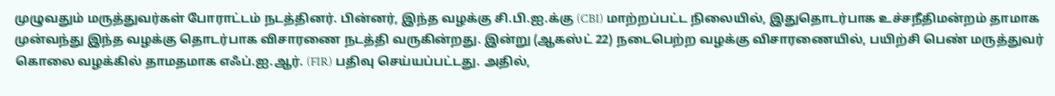முழுவதும் மருத்துவர்கள் போராட்டம் நடத்தினர். பின்னர், இந்த வழக்கு சி.பி.ஐ.க்கு (CBI) மாற்றப்பட்ட நிலையில், இதுதொடர்பாக உச்சநீதிமன்றம் தாமாக முன்வந்து இந்த வழக்கு தொடர்பாக விசாரணை நடத்தி வருகின்றது. இன்று (ஆகஸ்ட் 22) நடைபெற்ற வழக்கு விசாரணையில், பயிற்சி பெண் மருத்துவர் கொலை வழக்கில் தாமதமாக எஃப்.ஐ.ஆர். (FIR) பதிவு செய்யப்பட்டது. அதில்,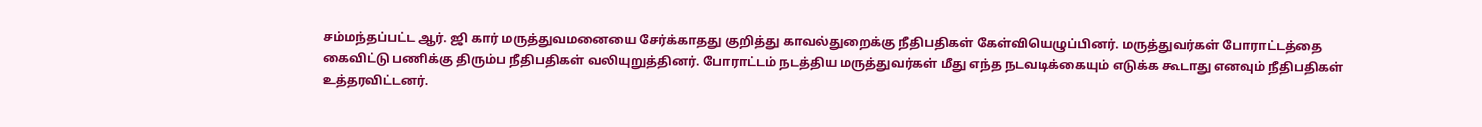சம்மந்தப்பட்ட ஆர். ஜி கார் மருத்துவமனையை சேர்க்காதது குறித்து காவல்துறைக்கு நீதிபதிகள் கேள்வியெழுப்பினர். மருத்துவர்கள் போராட்டத்தை கைவிட்டு பணிக்கு திரும்ப நீதிபதிகள் வலியுறுத்தினர். போராட்டம் நடத்திய மருத்துவர்கள் மீது எந்த நடவடிக்கையும் எடுக்க கூடாது எனவும் நீதிபதிகள் உத்தரவிட்டனர்.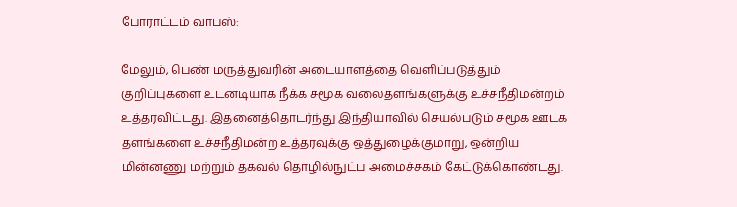போராட்டம் வாபஸ்:

மேலும், பெண் மருத்துவரின் அடையாளத்தை வெளிப்படுத்தும் குறிப்புகளை உடனடியாக நீக்க சமூக வலைதளங்களுக்கு உச்சநீதிமன்றம் உத்தரவிட்டது. இதனைத்தொடர்ந்து இந்தியாவில் செயல்படும் சமூக ஊடக தளங்களை உச்சநீதிமன்ற உத்தரவுக்கு ஒத்துழைக்குமாறு, ஒன்றிய மின்னணு மற்றும் தகவல் தொழில்நுட்ப அமைச்சகம் கேட்டுக்கொண்டது.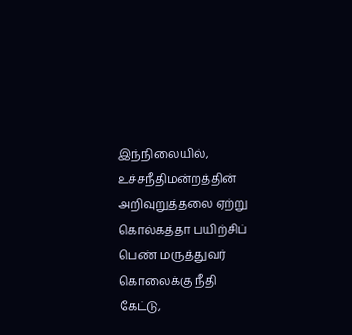இந்நிலையில், உச்சநீதிமன்றத்தின் அறிவுறுத்தலை ஏற்று கொல்கத்தா பயிற்சிப் பெண் மருத்துவர் கொலைக்கு நீதி கேட்டு,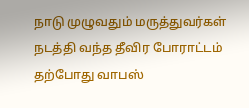நாடு முழுவதும் மருத்துவர்கள் நடத்தி வந்த தீவிர போராட்டம் தற்போது வாபஸ்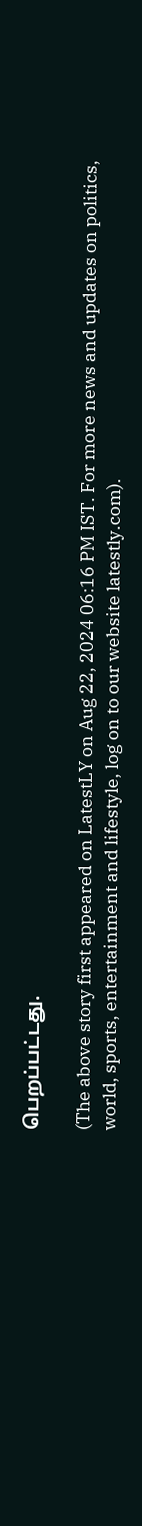பெறப்பட்டது.

(The above story first appeared on LatestLY on Aug 22, 2024 06:16 PM IST. For more news and updates on politics, world, sports, entertainment and lifestyle, log on to our website latestly.com).